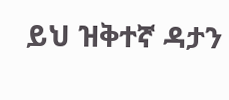ይህ ዝቅተኛ ዳታን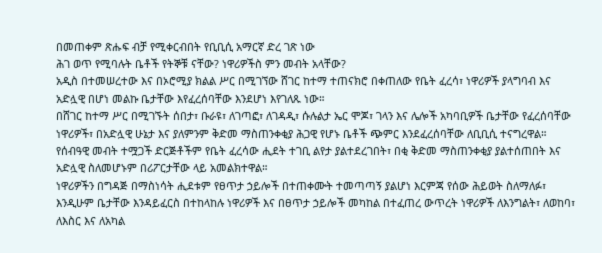በመጠቀም ጽሑፍ ብቻ የሚቀርብበት የቢቢሲ አማርኛ ድረ ገጽ ነው
ሕገ ወጥ የሚባሉት ቤቶች የትኞቹ ናቸው? ነዋሪዎችስ ምን መብት አላቸው?
አዲስ በተመሠረተው እና በኦሮሚያ ክልል ሥር በሚገኘው ሸገር ከተማ ተጠናክሮ በቀጠለው የቤት ፈረሳ፣ ነዋሪዎች ያላግባብ እና አድሏዊ በሆነ መልኩ ቤታቸው እየፈረሰባቸው እንደሆነ እየገለጹ ነው።
በሸገር ከተማ ሥር በሚገኙት ሰበታ፣ ቡራዩ፣ ለገጣፎ፣ ለገዳዲ፣ ሱሉልታ ኤር ሞጆ፣ ገላን እና ሌሎች አካባቢዎች ቤታቸው የፈረሰባቸው ነዋሪዎች፣ በአድሏዊ ሁኔታ እና ያለምንም ቅድመ ማስጠንቀቂያ ሕጋዊ የሆኑ ቤቶች ጭምር እንደፈረሰባቸው ለቢቢሲ ተናግረዋል።
የሰብዓዊ መብት ተሟጋች ድርጅቶችም የቤት ፈረሳው ሒደት ተገቢ ልየታ ያልተደረገበት፣ በቂ ቅድመ ማስጠንቀቂያ ያልተሰጠበት እና አድሏዊ ስለመሆኑም በሪፖርታቸው ላይ አመልክተዋል።
ነዋሪዎችን በግዳጅ በማስነሳት ሒደቱም የፀጥታ ኃይሎች በተጠቀሙት ተመጣጣኝ ያልሆነ እርምጃ የሰው ሕይወት ስለማለፉ፣ እንዲሁም ቤታቸው እንዳይፈርስ በተከላከሉ ነዋሪዎች እና በፀጥታ ኃይሎች መካከል በተፈጠረ ውጥረት ነዋሪዎች ለእንግልት፣ ለወከባ፣ ለእስር እና ለአካል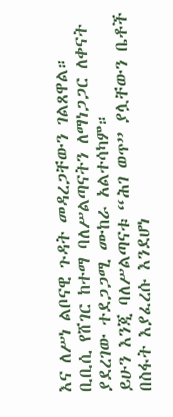እና ለሥነ ልቦናዊ ጉዳት መዳረጋቸውን ገልጸዋል።
ቢቢሲ የሸገር ከተማ ባለሥልጣናትን ለማነጋጋር ለቀናት ያደረገው ተደጋጋሚ ሙከራ አልተሳካም።
ይሁን እንጂ ባለሥልጣናቱ “ሕገ ወጥ” ያሏቸውን ቤቶች በስፋት እያፈረሱ እንደሆነ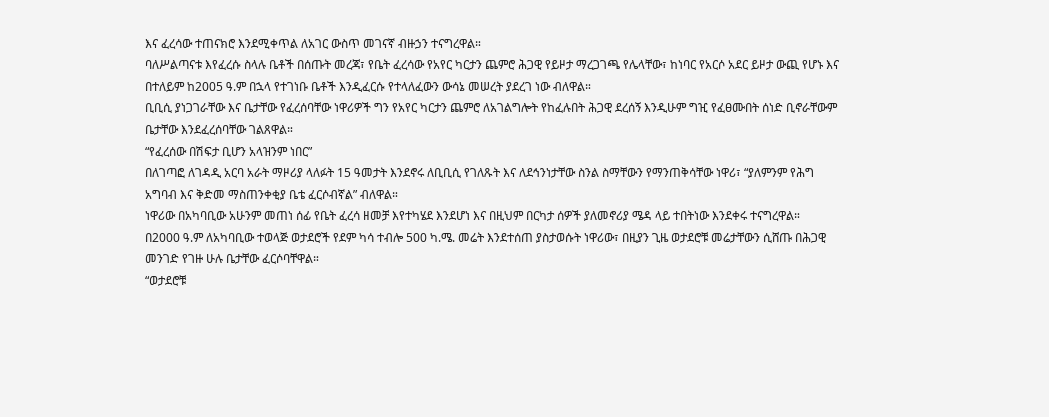እና ፈረሳው ተጠናክሮ እንደሚቀጥል ለአገር ውስጥ መገናኛ ብዙኃን ተናግረዋል።
ባለሥልጣናቱ እየፈረሱ ስላሉ ቤቶች በሰጡት መረጃ፣ የቤት ፈረሳው የአየር ካርታን ጨምሮ ሕጋዊ የይዞታ ማረጋገጫ የሌላቸው፣ ከነባር የአርሶ አደር ይዞታ ውጪ የሆኑ እና በተለይም ከ2005 ዓ.ም በኋላ የተገነቡ ቤቶች እንዲፈርሱ የተላለፈውን ውሳኔ መሠረት ያደረገ ነው ብለዋል።
ቢቢሲ ያነጋገራቸው እና ቤታቸው የፈረሰባቸው ነዋሪዎች ግን የአየር ካርታን ጨምሮ ለአገልግሎት የከፈሉበት ሕጋዊ ደረሰኝ እንዲሁም ግዢ የፈፀሙበት ሰነድ ቢኖራቸውም ቤታቸው እንደፈረሰባቸው ገልጸዋል።
“የፈረሰው በሽፍታ ቢሆን አላዝንም ነበር”
በለገጣፎ ለገዳዲ አርባ አራት ማዞሪያ ላለፉት 15 ዓመታት እንደኖሩ ለቢቢሲ የገለጹት እና ለደኅንነታቸው ስንል ስማቸውን የማንጠቅሳቸው ነዋሪ፣ “ያለምንም የሕግ አግባብ እና ቅድመ ማስጠንቀቂያ ቤቴ ፈርሶብኛል” ብለዋል።
ነዋሪው በአካባቢው አሁንም መጠነ ሰፊ የቤት ፈረሳ ዘመቻ እየተካሄደ እንደሆነ እና በዚህም በርካታ ሰዎች ያለመኖሪያ ሜዳ ላይ ተበትነው እንደቀሩ ተናግረዋል።
በ2000 ዓ.ም ለአካባቢው ተወላጅ ወታደሮች የደም ካሳ ተብሎ 500 ካ.ሜ. መሬት እንደተሰጠ ያስታወሱት ነዋሪው፣ በዚያን ጊዜ ወታደሮቹ መሬታቸውን ሲሸጡ በሕጋዊ መንገድ የገዙ ሁሉ ቤታቸው ፈርሶባቸዋል።
“ወታደሮቹ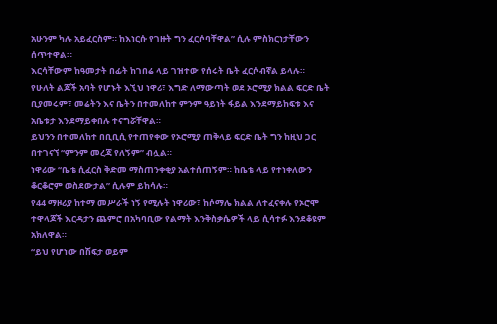አሁንም ካሉ አይፈርስም። ከእነርሱ የገዙት ግን ፈርሶባቸዋል” ሲሉ ምስክርነታቸውን ሰጥተዋል።
እርሳቸውም ከዓመታት በፊት ከገበሬ ላይ ገዝተው የሰሩት ቤት ፈርሶብኛል ይላሉ።
የሁለት ልጆች አባት የሆኑት እኚህ ነዋሪ፣ እግድ ለማውጣት ወደ ኦሮሚያ ክልል ፍርድ ቤት ቢያመሩም፣ መሬትን እና ቤትን በተመለከተ ምንም ዓይነት ፋይል እንደማይከፍቱ እና አቤቱታ እንደማይቀበሉ ተናግሯቸዋል።
ይህንን በተመለከተ በቢቢሲ የተጠየቀው የኦሮሚያ ጠቅላይ ፍርድ ቤት ግን ከዚህ ጋር በተገናኘ “ምንም መረጃ የለኝም” ብሏል።
ነዋሪው “ቤቴ ሲፈርስ ቅድመ ማስጠንቀቂያ አልተሰጠኝም። ከቤቴ ላይ የተነቀለውን ቆርቆሮም ወስደውታል” ሲሉም ይከሳሉ።
የ44 ማዞሪያ ከተማ መሥራች ነኝ የሚሉት ነዋሪው፣ ከሶማሌ ክልል ለተፈናቀሉ የኦሮሞ ተዋላጆች እርዳታን ጨምሮ በአካባቢው የልማት እንቅስቃሴዎች ላይ ሲሳተፉ እንደቆዩም አክለዋል።
“ይህ የሆነው በሽፍታ ወይም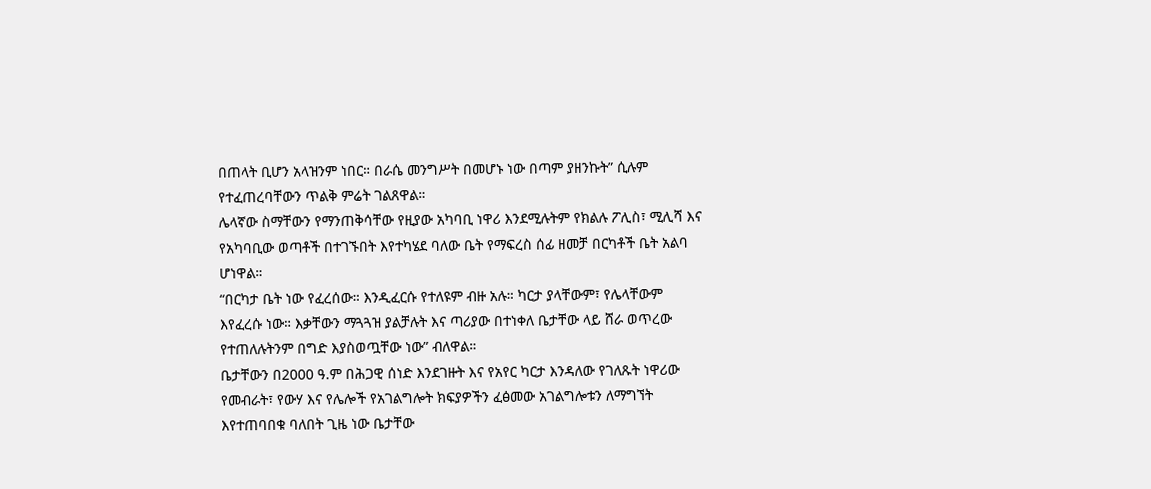በጠላት ቢሆን አላዝንም ነበር። በራሴ መንግሥት በመሆኑ ነው በጣም ያዘንኩት” ሲሉም የተፈጠረባቸውን ጥልቅ ምሬት ገልጸዋል።
ሌላኛው ስማቸውን የማንጠቅሳቸው የዚያው አካባቢ ነዋሪ እንደሚሉትም የክልሉ ፖሊስ፣ ሚሊሻ እና የአካባቢው ወጣቶች በተገኙበት እየተካሄደ ባለው ቤት የማፍረስ ሰፊ ዘመቻ በርካቶች ቤት አልባ ሆነዋል።
“በርካታ ቤት ነው የፈረሰው። እንዲፈርሱ የተለዩም ብዙ አሉ። ካርታ ያላቸውም፣ የሌላቸውም እየፈረሱ ነው። እቃቸውን ማጓጓዝ ያልቻሉት እና ጣሪያው በተነቀለ ቤታቸው ላይ ሸራ ወጥረው የተጠለሉትንም በግድ እያስወጧቸው ነው” ብለዋል።
ቤታቸውን በ2000 ዓ.ም በሕጋዊ ሰነድ እንደገዙት እና የአየር ካርታ እንዳለው የገለጹት ነዋሪው የመብራት፣ የውሃ እና የሌሎች የአገልግሎት ክፍያዎችን ፈፅመው አገልግሎቱን ለማግኘት እየተጠባበቁ ባለበት ጊዜ ነው ቤታቸው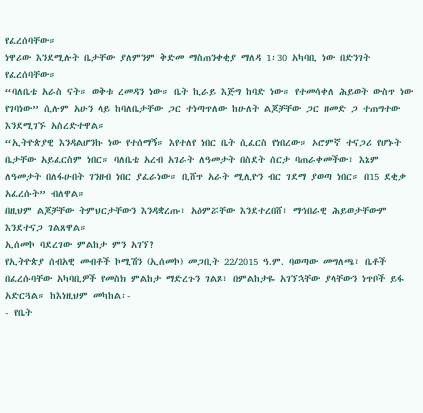የፈረሰባቸው።
ነዋሪው እንደሚሉት ቤታቸው ያለምንም ቅድመ ማስጠንቀቂያ ማለዳ 1፡30 አካባቢ ነው በድንገት የፈረሰባቸው።
“ባለቤቴ አራስ ናት። ወቅቱ ረመዳን ነው። ቤት ኪራይ እጅግ ከባድ ነው። የተመሳቀለ ሕይወት ውስጥ ነው የገባነው” ሲሉም አሁን ላይ ከባለቤታቸው ጋር ተነጣጥለው ከሁለት ልጆቻቸው ጋር ዘመድ ጋ ተጠግተው እንደሚገኙ አስረድተዋል።
“ኢትዮጵያዊ እንዳልሆንኩ ነው የተሰማኝ። እየተለየ ነበር ቤት ሲፈርስ የነበረው። ኦሮምኛ ተናጋሪ የሆኑት ቤታቸው አይፈርስም ነበር። ባለቤቴ አረብ አገራት ለዓመታት በስደት ሰርታ ባጠራቀመችው፣ እኔም ለዓመታት በለፋሁበት ገንዘብ ነበር ያፈራነው። ቢሸጥ አራት ሚሊዮን ብር ገደማ ያወጣ ነበር። በ15 ደቂቃ አፈረሱት” ብለዋል።
በዚህም ልጆቻቸው ትምህርታቸውን እንዳቋረጡ፣ አዕምሯቸው እንደተረበሸ፣ ማኅበራዊ ሕይወታቸውም እንደተናጋ ገልጸዋል።
ኢሰመኮ ባደረገው ምልከታ ምን አገኘ?
የኢትዮጵያ ሰብአዊ መብቶች ኮሚሽን (ኢሰመኮ) መጋቢት 22/2015 ዓ.ም. ባወጣው መግለጫ፣ ቤቶች በፈረሱባቸው አካባቢዎች የመስክ ምልከታ ማድረጉን ገልጾ፣ በምልከታዬ አገኘኋቸው ያላቸውን ነጥቦች ይፋ አድርጓል። ከእነዚህም መካከል፡-
- የቤት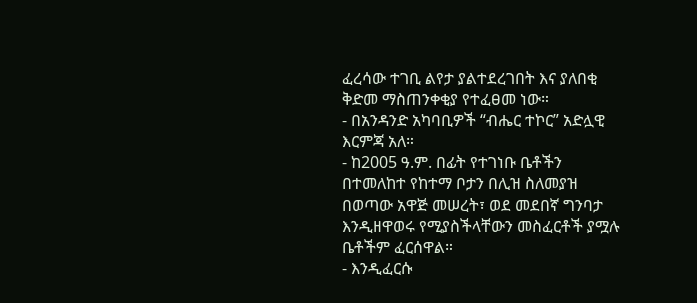ፈረሳው ተገቢ ልየታ ያልተደረገበት እና ያለበቂ ቅድመ ማስጠንቀቂያ የተፈፀመ ነው።
- በአንዳንድ አካባቢዎች “ብሔር ተኮር” አድሏዊ እርምጃ አለ።
- ከ2005 ዓ.ም. በፊት የተገነቡ ቤቶችን በተመለከተ የከተማ ቦታን በሊዝ ስለመያዝ በወጣው አዋጅ መሠረት፣ ወደ መደበኛ ግንባታ እንዲዘዋወሩ የሚያስችላቸውን መስፈርቶች ያሟሉ ቤቶችም ፈርሰዋል።
- እንዲፈርሱ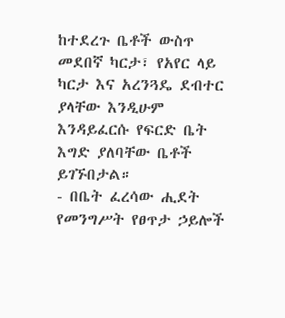ከተደረጉ ቤቶች ውስጥ መደበኛ ካርታ፣ የአየር ላይ ካርታ እና አረንጓዴ ደብተር ያላቸው እንዲሁም እንዳይፈርሱ የፍርድ ቤት እግድ ያለባቸው ቤቶች ይገኙበታል።
- በቤት ፈረሳው ሒደት የመንግሥት የፀጥታ ኃይሎች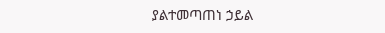ያልተመጣጠነ ኃይል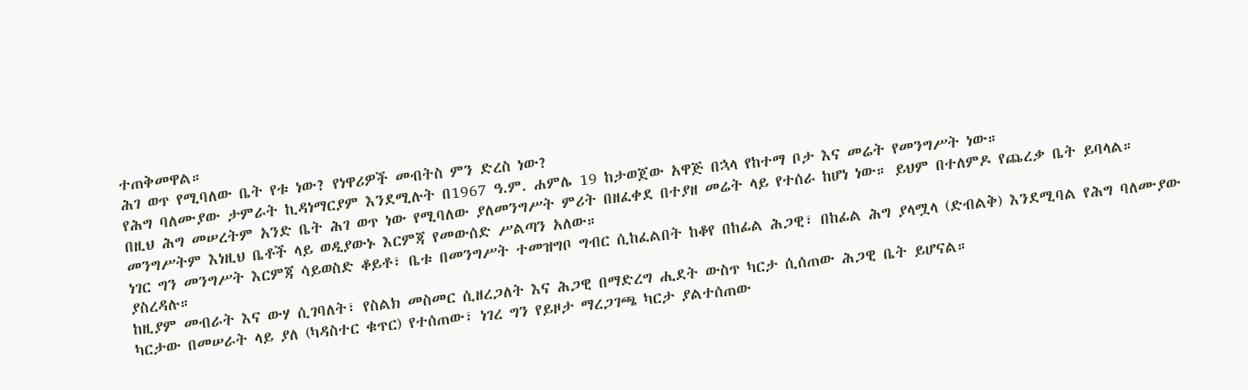ተጠቅመዋል።
ሕገ ወጥ የሚባለው ቤት የቱ ነው? የነዋሪዎች መብትስ ምን ድረስ ነው?
የሕግ ባለሙያው ታምራት ኪዳነማርያም እንደሚሉት በ1967 ዓ.ም. ሐምሌ 19 ከታወጀው አዋጅ በኋላ የከተማ ቦታ እና መሬት የመንግሥት ነው።
በዚህ ሕግ መሠረትም አንድ ቤት ሕገ ወጥ ነው የሚባለው ያለመንግሥት ምሪት በዘፈቀደ በተያዘ መሬት ላይ የተሰራ ከሆነ ነው። ይህም በተለምዶ የጨረቃ ቤት ይባላል።
መንግሥትም እነዚህ ቤቶች ላይ ወዲያውኑ እርምጃ የመውሰድ ሥልጣን አለው።
ነገር ግን መንግሥት እርምጃ ሳይወስድ ቆይቶ፣ ቤቱ በመንግሥት ተመዝግቦ ግብር ሲከፈልበት ከቆየ በከፊል ሕጋዊ፣ በከፊል ሕግ ያላሟላ (ድብልቅ) እንደሚባል የሕግ ባለሙያው ያስረዳሉ።
ከዚያም መብራት እና ውሃ ሲገባለት፣ የስልክ መስመር ሲዘረጋለት እና ሕጋዊ በማድረግ ሒደት ውስጥ ካርታ ሲሰጠው ሕጋዊ ቤት ይሆናል።
ካርታው በመሠራት ላይ ያለ (ካዳስተር ቁጥር) የተሰጠው፣ ነገረ ግን የይዞታ ማረጋገጫ ካርታ ያልተሰጠው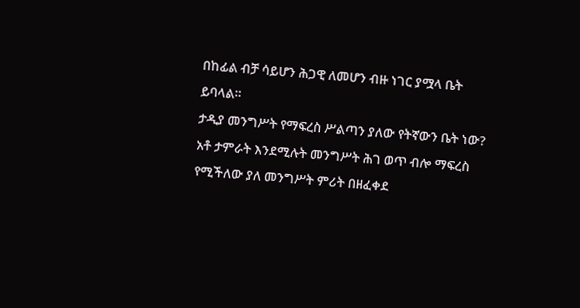በከፊል ብቻ ሳይሆን ሕጋዊ ለመሆን ብዙ ነገር ያሟላ ቤት ይባላል።
ታዲያ መንግሥት የማፍረስ ሥልጣን ያለው የትኛውን ቤት ነው?
አቶ ታምራት እንደሚሉት መንግሥት ሕገ ወጥ ብሎ ማፍረስ የሚችለው ያለ መንግሥት ምሪት በዘፈቀደ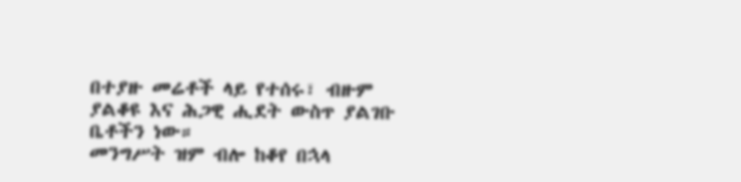በተያዙ መሬቶች ላይ የተሰሩ፣ ብዙም ያልቆዩ እና ሕጋዊ ሒደት ውስጥ ያልገቡ ቤቶችን ነው።
መንግሥት ዝም ብሎ ከቆየ በኋላ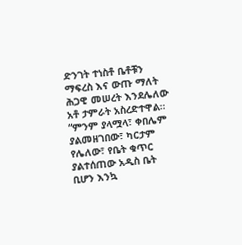ድንገት ተነስቶ ቤቶቹን ማፍረስ እና ውጡ ማለት ሕጋዊ መሠረት እንደሌለው አቶ ታምራት አስረድተዋል።
“ምንም ያላሟላ፣ ቀበሌም ያልመዘገበው፣ ካርታም የሌለው፣ የቤት ቁጥር ያልተሰጠው አዲስ ቤት ቢሆን እንኳ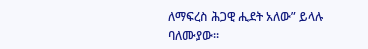ለማፍረስ ሕጋዊ ሒደት አለው” ይላሉ ባለሙያው።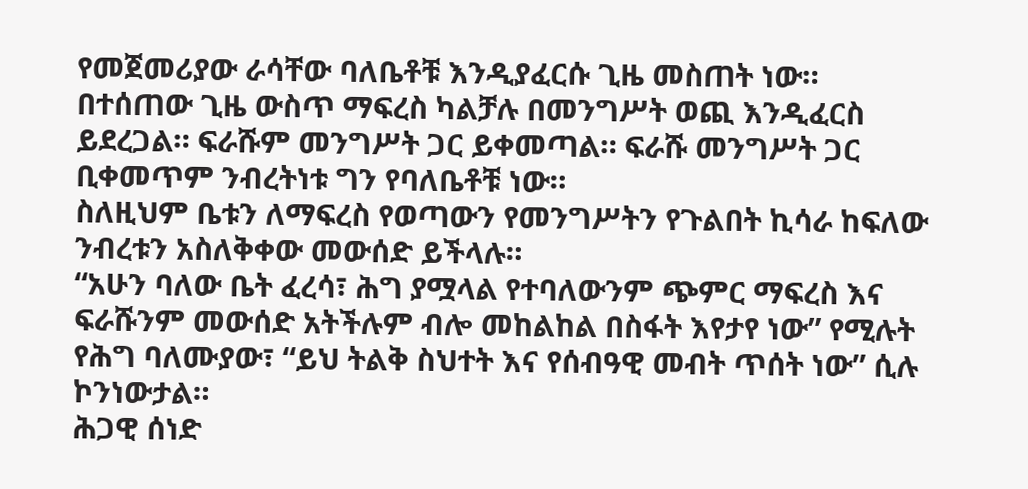የመጀመሪያው ራሳቸው ባለቤቶቹ እንዲያፈርሱ ጊዜ መስጠት ነው።
በተሰጠው ጊዜ ውስጥ ማፍረስ ካልቻሉ በመንግሥት ወጪ እንዲፈርስ ይደረጋል። ፍራሹም መንግሥት ጋር ይቀመጣል። ፍራሹ መንግሥት ጋር ቢቀመጥም ንብረትነቱ ግን የባለቤቶቹ ነው።
ስለዚህም ቤቱን ለማፍረስ የወጣውን የመንግሥትን የጉልበት ኪሳራ ከፍለው ንብረቱን አስለቅቀው መውሰድ ይችላሉ።
“አሁን ባለው ቤት ፈረሳ፣ ሕግ ያሟላል የተባለውንም ጭምር ማፍረስ እና ፍራሹንም መውሰድ አትችሉም ብሎ መከልከል በስፋት እየታየ ነው” የሚሉት የሕግ ባለሙያው፣ “ይህ ትልቅ ስህተት እና የሰብዓዊ መብት ጥሰት ነው” ሲሉ ኮንነውታል።
ሕጋዊ ሰነድ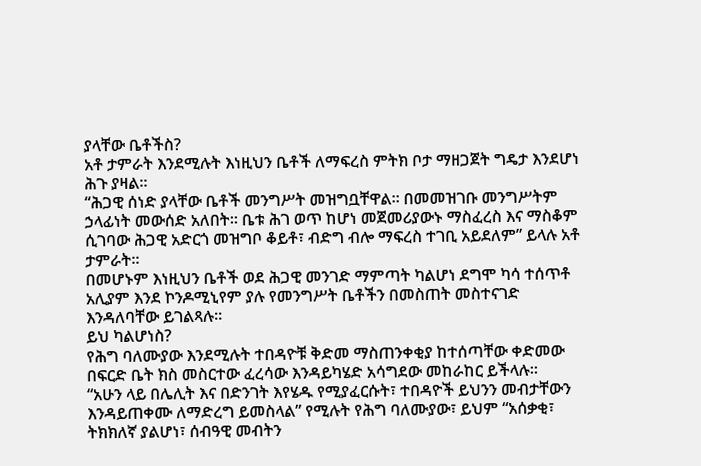ያላቸው ቤቶችስ?
አቶ ታምራት እንደሚሉት እነዚህን ቤቶች ለማፍረስ ምትክ ቦታ ማዘጋጀት ግዴታ እንደሆነ ሕጉ ያዛል።
“ሕጋዊ ሰነድ ያላቸው ቤቶች መንግሥት መዝግቧቸዋል። በመመዝገቡ መንግሥትም ኃላፊነት መውሰድ አለበት። ቤቱ ሕገ ወጥ ከሆነ መጀመሪያውኑ ማስፈረስ እና ማስቆም ሲገባው ሕጋዊ አድርጎ መዝግቦ ቆይቶ፣ ብድግ ብሎ ማፍረስ ተገቢ አይደለም” ይላሉ አቶ ታምራት።
በመሆኑም እነዚህን ቤቶች ወደ ሕጋዊ መንገድ ማምጣት ካልሆነ ደግሞ ካሳ ተሰጥቶ አሊያም እንደ ኮንዶሚኒየም ያሉ የመንግሥት ቤቶችን በመስጠት መስተናገድ እንዳለባቸው ይገልጻሉ።
ይህ ካልሆነስ?
የሕግ ባለሙያው እንደሚሉት ተበዳዮቹ ቅድመ ማስጠንቀቂያ ከተሰጣቸው ቀድመው በፍርድ ቤት ክስ መስርተው ፈረሳው እንዳይካሄድ አሳግደው መከራከር ይችላሉ።
“አሁን ላይ በሌሊት እና በድንገት እየሄዱ የሚያፈርሱት፣ ተበዳዮች ይህንን መብታቸውን እንዳይጠቀሙ ለማድረግ ይመስላል” የሚሉት የሕግ ባለሙያው፣ ይህም “አሰቃቂ፣ ትክክለኛ ያልሆነ፣ ሰብዓዊ መብትን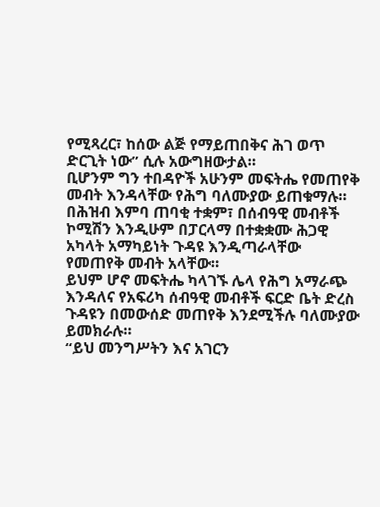የሚጻረር፣ ከሰው ልጅ የማይጠበቅና ሕገ ወጥ ድርጊት ነው” ሲሉ አውግዘውታል።
ቢሆንም ግን ተበዳዮች አሁንም መፍትሔ የመጠየቅ መብት እንዳላቸው የሕግ ባለሙያው ይጠቁማሉ።
በሕዝብ እምባ ጠባቂ ተቋም፣ በሰብዓዊ መብቶች ኮሚሽን እንዲሁም በፓርላማ በተቋቋሙ ሕጋዊ አካላት አማካይነት ጉዳዩ እንዲጣራላቸው የመጠየቅ መብት አላቸው።
ይህም ሆኖ መፍትሔ ካላገኙ ሌላ የሕግ አማራጭ እንዳለና የአፍሪካ ሰብዓዊ መብቶች ፍርድ ቤት ድረስ ጉዳዩን በመውሰድ መጠየቅ እንደሚችሉ ባለሙያው ይመክራሉ።
“ይህ መንግሥትን እና አገርን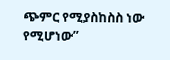ጭምር የሚያስከስስ ነው የሚሆነው”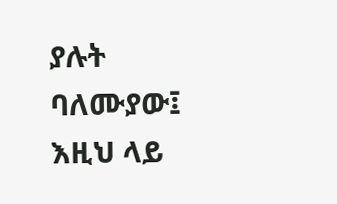ያሉት ባለሙያው፤ እዚህ ላይ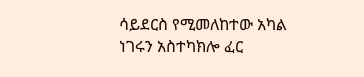ሳይደርስ የሚመለከተው አካል ነገሩን አስተካክሎ ፈር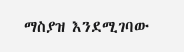ማስያዝ እንደሚገባው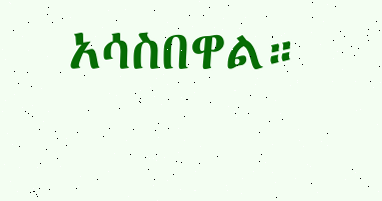አሳስበዋል።